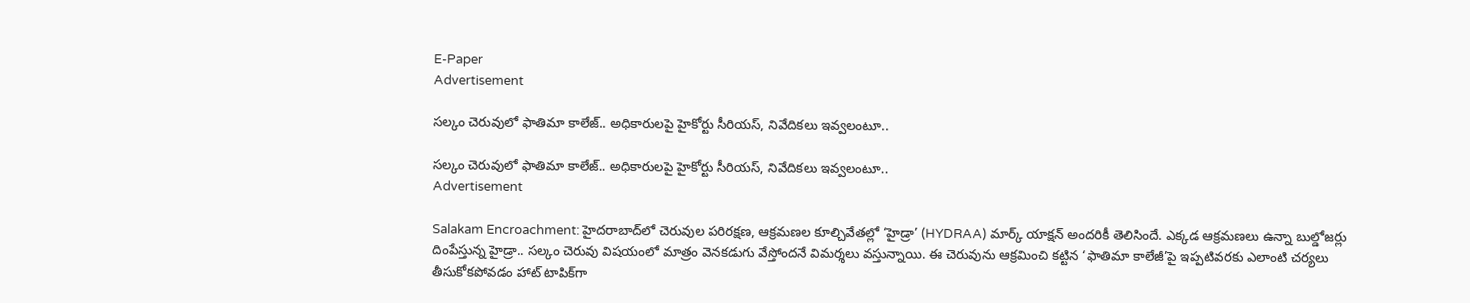E-Paper
Advertisement

సల్కం చెరువులో ఫాతిమా కాలేజ్.. అధికారులపై హైకోర్టు సీరియస్, నివేదికలు ఇవ్వలంటూ..

సల్కం చెరువులో ఫాతిమా కాలేజ్.. అధికారులపై హైకోర్టు సీరియస్, నివేదికలు ఇవ్వలంటూ..
Advertisement

Salakam Encroachment: హైదరాబాద్‌లో చెరువుల పరిరక్షణ, ఆక్రమణల కూల్చివేతల్లో ‘హైడ్రా’ (HYDRAA) మార్క్ యాక్షన్ అందరికీ తెలిసిందే. ఎక్కడ ఆక్రమణలు ఉన్నా బుల్డోజర్లు దింపేస్తున్న హైడ్రా.. సల్కం చెరువు విషయంలో మాత్రం వెనకడుగు వేస్తోందనే విమర్శలు వస్తున్నాయి. ఈ చెరువును ఆక్రమించి కట్టిన ‘ఫాతిమా కాలేజీ’పై ఇప్పటివరకు ఎలాంటి చర్యలు తీసుకోకపోవడం హాట్ టాపిక్‌గా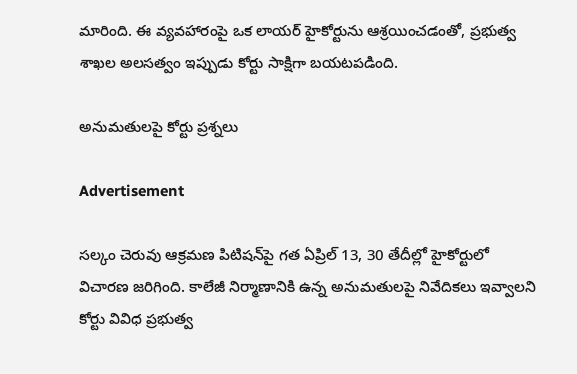మారింది. ఈ వ్యవహారంపై ఒక లాయర్ హైకోర్టును ఆశ్రయించడంతో, ప్రభుత్వ శాఖల అలసత్వం ఇప్పుడు కోర్టు సాక్షిగా బయటపడింది.

అనుమతులపై కోర్టు ప్రశ్నలు

Advertisement

సల్కం చెరువు ఆక్రమణ పిటిషన్‌పై గత ఏప్రిల్ 13, 30 తేదీల్లో హైకోర్టులో విచారణ జరిగింది. కాలేజీ నిర్మాణానికి ఉన్న అనుమతులపై నివేదికలు ఇవ్వాలని కోర్టు వివిధ ప్రభుత్వ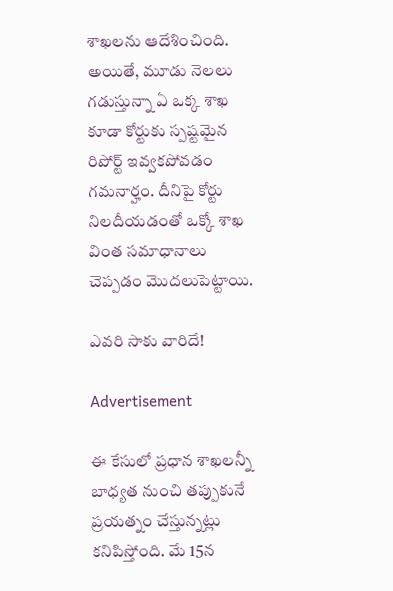శాఖలను ఆదేశించింది. అయితే, మూడు నెలలు గడుస్తున్నా ఏ ఒక్క శాఖ కూడా కోర్టుకు స్పష్టమైన రిపోర్ట్ ఇవ్వకపోవడం గమనార్హం. దీనిపై కోర్టు నిలదీయడంతో ఒక్కో శాఖ వింత సమాధానాలు చెప్పడం మొదలుపెట్టాయి.

ఎవరి సాకు వారిదే!

Advertisement

ఈ కేసులో ప్రధాన శాఖలన్నీ బాధ్యత నుంచి తప్పుకునే ప్రయత్నం చేస్తున్నట్లు కనిపిస్తోంది. మే 15న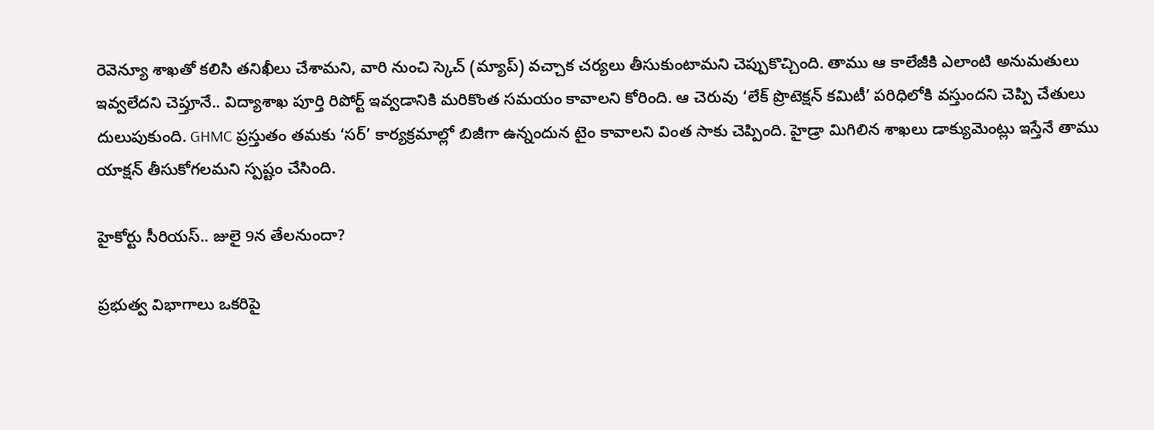రెవెన్యూ శాఖతో కలిసి తనిఖీలు చేశామని, వారి నుంచి స్కెచ్ (మ్యాప్) వచ్చాక చర్యలు తీసుకుంటామని చెప్పుకొచ్చింది. తాము ఆ కాలేజీకి ఎలాంటి అనుమతులు ఇవ్వలేదని చెప్తూనే.. విద్యాశాఖ పూర్తి రిపోర్ట్ ఇవ్వడానికి మరికొంత సమయం కావాలని కోరింది. ఆ చెరువు ‘లేక్ ప్రొటెక్షన్ కమిటీ’ పరిధిలోకి వస్తుందని చెప్పి చేతులు దులుపుకుంది. GHMC ప్రస్తుతం తమకు ‘సర్’ కార్యక్రమాల్లో బిజీగా ఉన్నందున టైం కావాలని వింత సాకు చెప్పింది. హైడ్రా మిగిలిన శాఖలు డాక్యుమెంట్లు ఇస్తేనే తాము యాక్షన్ తీసుకోగలమని స్పష్టం చేసింది.

హైకోర్టు సీరియస్.. జులై 9న తేలనుందా?

ప్రభుత్వ విభాగాలు ఒకరిపై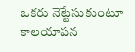ఒకరు నెట్టేసుకుంటూ కాలయాపన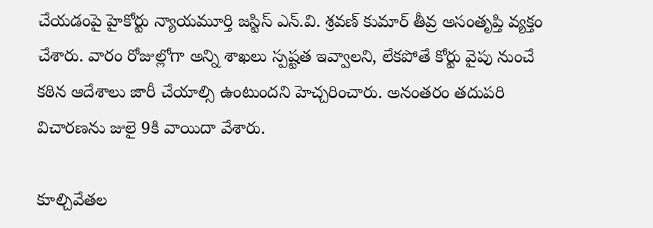చేయడంపై హైకోర్టు న్యాయమూర్తి జస్టిస్ ఎన్.వి. శ్రవణ్ కుమార్ తీవ్ర అసంతృప్తి వ్యక్తం చేశారు. వారం రోజుల్లోగా అన్ని శాఖలు స్పష్టత ఇవ్వాలని, లేకపోతే కోర్టు వైపు నుంచే కఠిన ఆదేశాలు జారీ చేయాల్సి ఉంటుందని హెచ్చరించారు. అనంతరం తదుపరి విచారణను జులై 9కి వాయిదా వేశారు.

కూల్చివేతల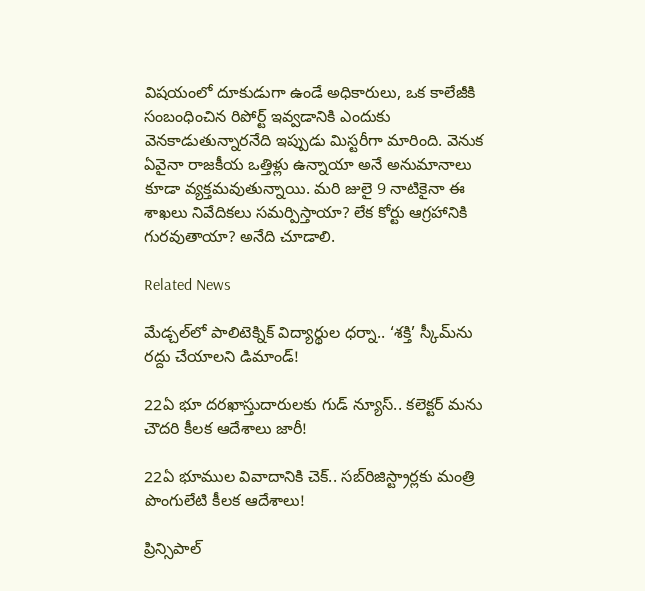విషయంలో దూకుడుగా ఉండే అధికారులు, ఒక కాలేజీకి సంబంధించిన రిపోర్ట్ ఇవ్వడానికి ఎందుకు వెనకాడుతున్నారనేది ఇప్పుడు మిస్టరీగా మారింది. వెనుక ఏవైనా రాజకీయ ఒత్తిళ్లు ఉన్నాయా అనే అనుమానాలు కూడా వ్యక్తమవుతున్నాయి. మరి జులై 9 నాటికైనా ఈ శాఖలు నివేదికలు సమర్పిస్తాయా? లేక కోర్టు ఆగ్రహానికి గురవుతాయా? అనేది చూడాలి.

Related News

మేడ్చల్‌లో పాలిటెక్నిక్ విద్యార్థుల ధర్నా.. ‘శక్తి’ స్కీమ్‌ను రద్దు చేయాలని డిమాండ్!

22ఏ భూ దరఖాస్తుదారులకు గుడ్ న్యూస్.. కలెక్టర్‌ మను చౌదరి కీలక ఆదేశాలు జారీ!

22ఏ భూముల వివాదానికి చెక్.. సబ్‌రిజిస్ట్రార్లకు మంత్రి పొంగులేటి కీలక ఆదేశాలు!

ప్రిన్సిపాల్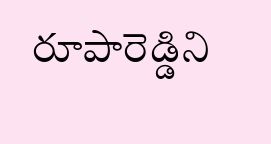రూపారెడ్డిని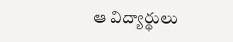ఆ విద్యార్థులు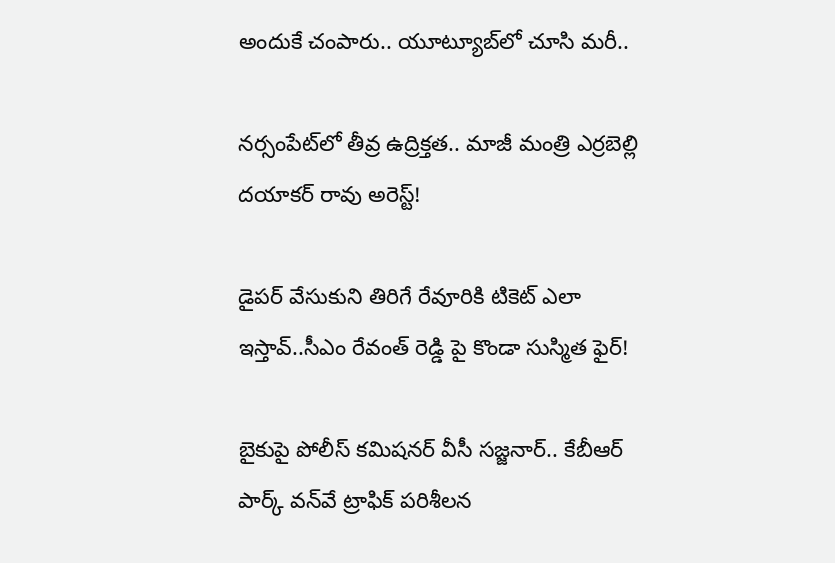అందుకే చంపారు.. యూట్యూబ్‌లో చూసి మరీ..

నర్సంపేట్‌లో తీవ్ర ఉద్రిక్తత.. మాజీ మంత్రి ఎర్రబెల్లి దయాకర్ రావు అరెస్ట్!

డైపర్ వేసుకుని తిరిగే రేవూరికి టికెట్ ఎలా ఇస్తావ్..సీఎం రేవంత్ రెడ్డి పై కొండా సుస్మిత ఫైర్!

బైకుపై పోలీస్ కమిషనర్ వీసీ సజ్జనార్.. కేబీఆర్ పార్క్ వన్‌వే ట్రాఫిక్ పరిశీలన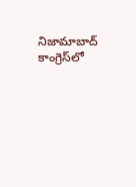నిజామాబాద్ కాంగ్రెస్‌లో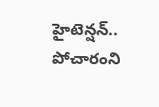హైటెన్షన్.. పోచారంని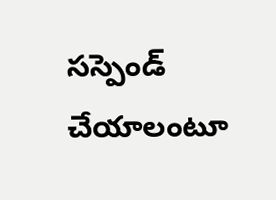సస్పెండ్ చేయాలంటూ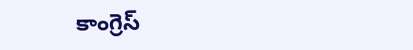కాంగ్రెస్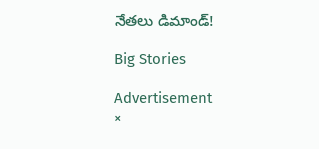నేతలు డిమాండ్!

Big Stories

Advertisement
×